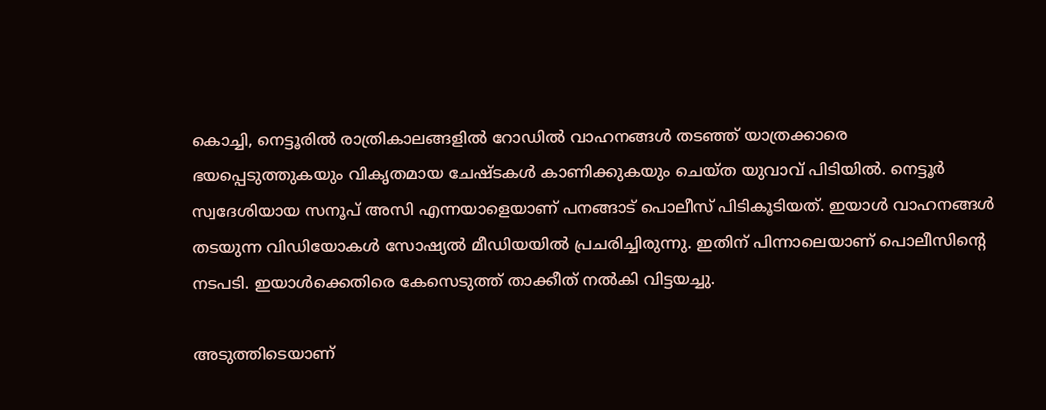കൊച്ചി, നെട്ടൂരില്‍ രാത്രികാലങ്ങളിൽ റോഡിൽ വാഹനങ്ങൾ തടഞ്ഞ് യാത്രക്കാരെ ഭയപ്പെടുത്തുകയും വികൃതമായ ചേഷ്ടകൾ കാണിക്കുകയും ചെയ്ത യുവാവ് പിടിയില്‍. നെട്ടൂർ സ്വദേശിയായ സനൂപ് അസി എന്നയാളെയാണ് പനങ്ങാട് പൊലീസ് പിടികൂടിയത്. ഇയാൾ വാഹനങ്ങൾ തടയുന്ന വിഡിയോകൾ സോഷ്യൽ മീഡിയയിൽ പ്രചരിച്ചിരുന്നു. ഇതിന് പിന്നാലെയാണ് പൊലീസിന്‍റെ നടപടി. ഇയാൾക്കെതിരെ കേസെടുത്ത് താക്കീത് നൽകി വിട്ടയച്ചു.

അടുത്തിടെയാണ്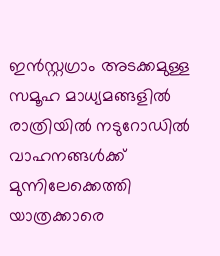ഇന്‍സ്റ്റഗ്രാം അടക്കമുള്ള സമൂഹ മാധ്യമങ്ങളില്‍ രാത്രിയില്‍ നടുറോഡില്‍ വാഹനങ്ങള്‍ക്ക് മുന്നിലേക്കെത്തി യാത്രക്കാരെ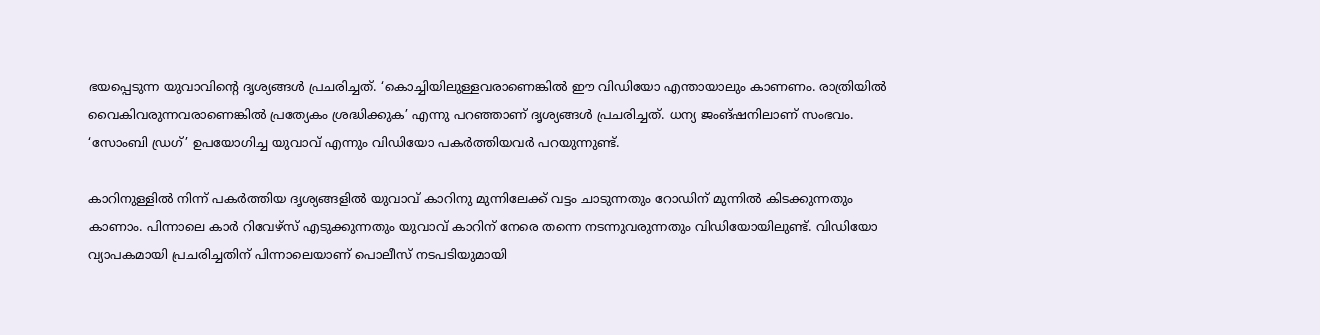ഭയപ്പെടുന്ന യുവാവിന്‍റെ ദൃശ്യങ്ങള്‍ പ്രചരിച്ചത്. ‘കൊച്ചിയിലുള്ളവരാണെങ്കില്‍ ഈ വിഡിയോ എന്തായാലും കാണണം. രാത്രിയില്‍ വൈകിവരുന്നവരാണെങ്കില്‍ പ്രത്യേകം ശ്രദ്ധിക്കുക’ എന്നു പറഞ്ഞാണ് ദൃശ്യങ്ങള്‍ പ്രചരിച്ചത്. ധന്യ ജംങ്ഷനിലാണ് സംഭവം. ‘സോംബി ഡ്രഗ്’ ഉപയോഗിച്ച യുവാവ് എന്നും വിഡിയോ പകര്‍ത്തിയവര്‍ പറയുന്നുണ്ട്.

കാറിനുള്ളില്‍ നിന്ന് പകര്‍ത്തിയ ദൃശ്യങ്ങളില്‍ യുവാവ് കാറിനു മുന്നിലേക്ക് വട്ടം ചാടുന്നതും റോഡിന് മുന്നില്‍ കിടക്കുന്നതും കാണാം. പിന്നാലെ കാര്‍ റിവേഴ്സ് എടുക്കുന്നതും യുവാവ് കാറിന് നേരെ തന്നെ നടന്നുവരുന്നതും വിഡിയോയിലുണ്ട്. വിഡിയോ വ്യാപകമായി പ്രചരിച്ചതിന് പിന്നാലെയാണ് പൊലീസ് നടപടിയുമായി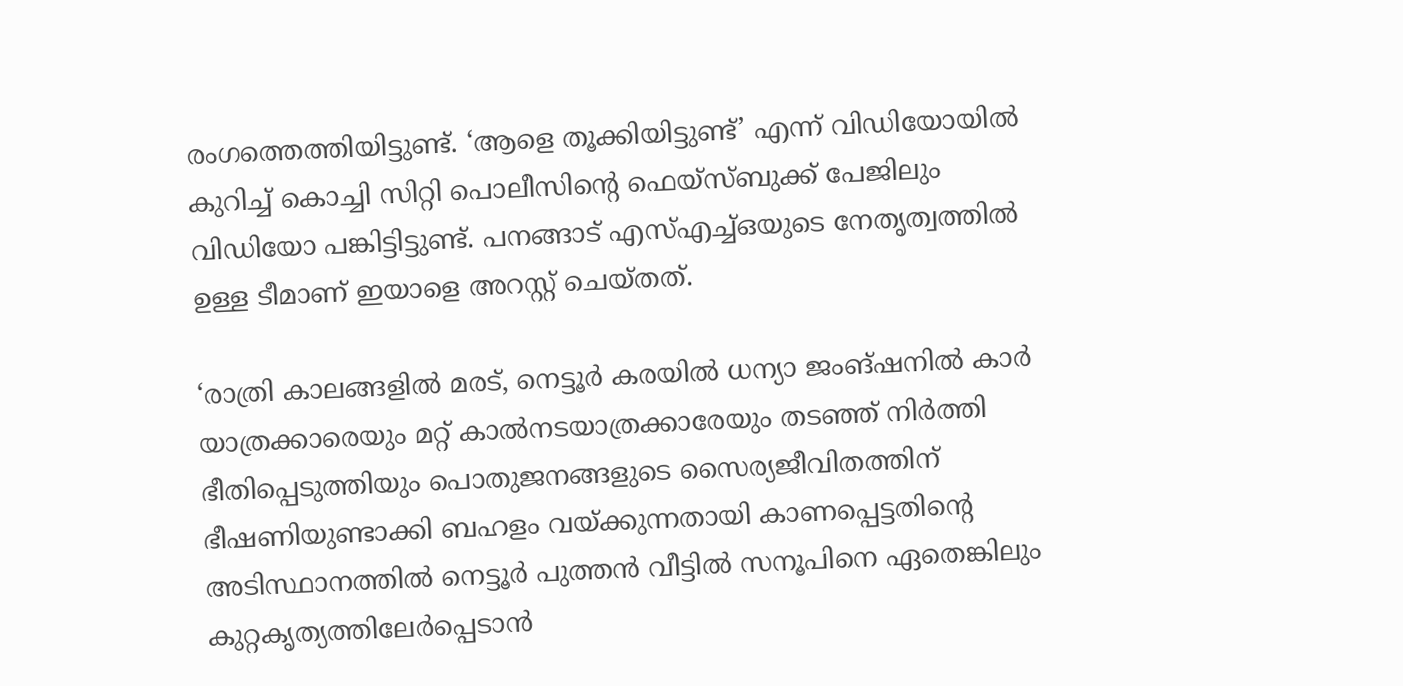രംഗത്തെത്തിയിട്ടുണ്ട്. ‘ആളെ തൂക്കിയിട്ടുണ്ട്’ എന്ന് വിഡിയോയില്‍ കുറിച്ച് കൊച്ചി സിറ്റി പൊലീസിന്‍റെ ഫെയ്സ്ബുക്ക് പേജിലും വിഡിയോ പങ്കിട്ടിട്ടുണ്ട്. പനങ്ങാട് എസ്എച്ച്ഒയുടെ നേതൃത്വത്തിൽ ഉള്ള ടീമാണ് ഇയാളെ അറസ്റ്റ് ചെയ്തത്.

‘രാത്രി കാലങ്ങളിൽ മരട്, നെട്ടൂർ കരയിൽ ധന്യാ ജംങ്ഷനിൽ കാർ യാത്രക്കാരെയും മറ്റ് കാൽനടയാത്രക്കാരേയും തടഞ്ഞ് നിർത്തി ഭീതിപ്പെടുത്തിയും പൊതുജനങ്ങളുടെ സൈര്യജീവിതത്തിന് ഭീഷണിയുണ്ടാക്കി ബഹളം വയ്ക്കുന്നതായി കാണപ്പെട്ടതിന്‍റെ അടിസ്ഥാനത്തിൽ നെട്ടൂർ പുത്തൻ വീട്ടിൽ സനൂപിനെ ഏതെങ്കിലും കുറ്റകൃത്യത്തിലേർപ്പെടാൻ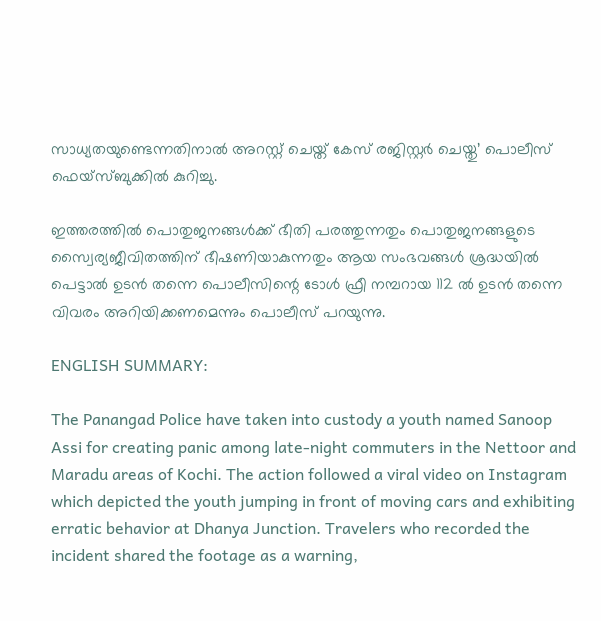സാധ്യതയുണ്ടെന്നതിനാൽ അറസ്റ്റ് ചെയ്ത് കേസ് രജിസ്റ്റർ ചെയ്തു’ പൊലീസ് ഫെയ്സ്ബുക്കില്‍ കുറിച്ചു.

ഇത്തരത്തിൽ പൊതുജനങ്ങൾക്ക് ഭീതി പരത്തുന്നതും പൊതുജനങ്ങളുടെ സ്വൈര്യജീവിതത്തിന് ഭീഷണിയാകുന്നതും ആയ സംഭവങ്ങൾ ശ്രദ്ധയിൽ പെട്ടാൽ ഉടൻ തന്നെ പൊലീസിന്റെ ടോള്‍ ഫ്രീ നമ്പറായ 112 ല്‍ ഉടൻ തന്നെ വിവരം അറിയിക്കണമെന്നും പൊലീസ് പറയുന്നു.

ENGLISH SUMMARY:

The Panangad Police have taken into custody a youth named Sanoop Assi for creating panic among late-night commuters in the Nettoor and Maradu areas of Kochi. The action followed a viral video on Instagram which depicted the youth jumping in front of moving cars and exhibiting erratic behavior at Dhanya Junction. Travelers who recorded the incident shared the footage as a warning,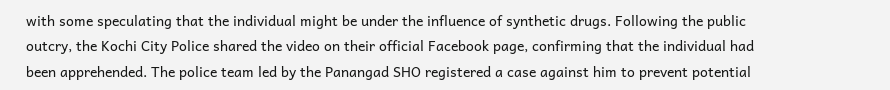with some speculating that the individual might be under the influence of synthetic drugs. Following the public outcry, the Kochi City Police shared the video on their official Facebook page, confirming that the individual had been apprehended. The police team led by the Panangad SHO registered a case against him to prevent potential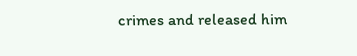crimes and released him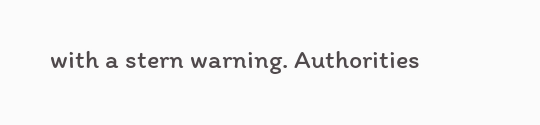with a stern warning. Authorities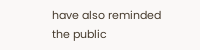have also reminded the public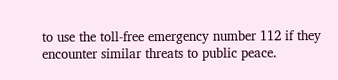to use the toll-free emergency number 112 if they encounter similar threats to public peace.